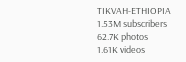TIKVAH-ETHIOPIA
1.53M subscribers
62.7K photos
1.61K videos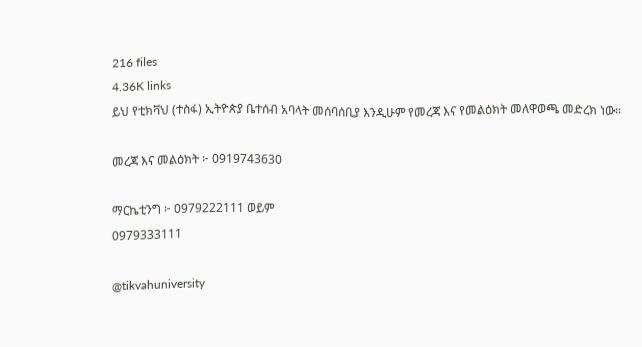216 files
4.36K links
ይህ የቲክቫህ (ተስፋ) ኢትዮጵያ ቤተሰብ አባላት መሰባሰቢያ እንዲሁም የመረጃ እና የመልዕክት መለዋወጫ መድረክ ነው።

መረጃ እና መልዕክት ፦ 0919743630

ማርኬቲንግ ፦ 0979222111 ወይም
0979333111

@tikvahuniversity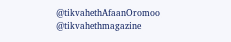@tikvahethAfaanOromoo
@tikvahethmagazine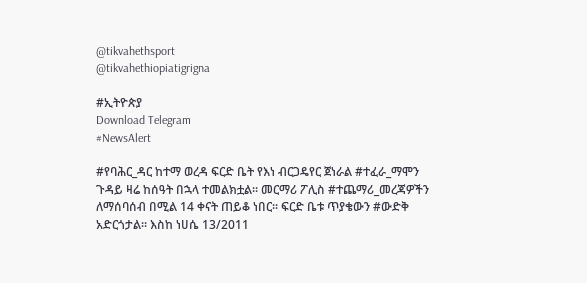@tikvahethsport
@tikvahethiopiatigrigna

#ኢትዮጵያ
Download Telegram
#NewsAlert

#የባሕር_ዳር ከተማ ወረዳ ፍርድ ቤት የእነ ብርጋዴየር ጀነራል #ተፈራ_ማሞን ጉዳይ ዛሬ ከሰዓት በኋላ ተመልክቷል፡፡ መርማሪ ፖሊስ #ተጨማሪ_መረጃዎችን ለማሰባሰብ በሚል 14 ቀናት ጠይቆ ነበር፡፡ ፍርድ ቤቱ ጥያቄውን #ውድቅ አድርጎታል፡፡ እስከ ነሀሴ 13/2011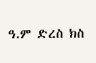ዓ.ም ድረስ ክስ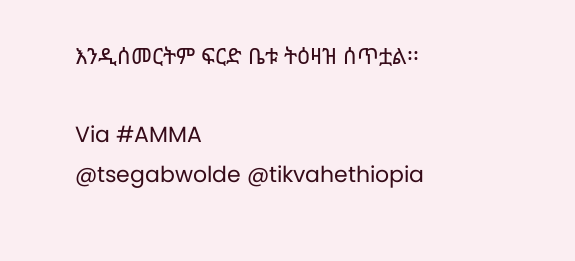እንዲሰመርትም ፍርድ ቤቱ ትዕዛዝ ሰጥቷል፡፡

Via #AMMA
@tsegabwolde @tikvahethiopia